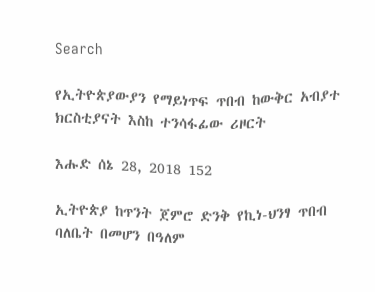Search

የኢትዮጵያውያን የማይነጥፍ ጥበብ ከውቅር አብያተ ክርስቲያናት እስከ ተንሳፋፊው ሪዞርት

እሑድ ሰኔ 28, 2018 152

ኢትዮጵያ ከጥንት ጀምሮ ድንቅ የኪነ-ህንፃ ጥበብ ባለቤት በመሆን በዓለም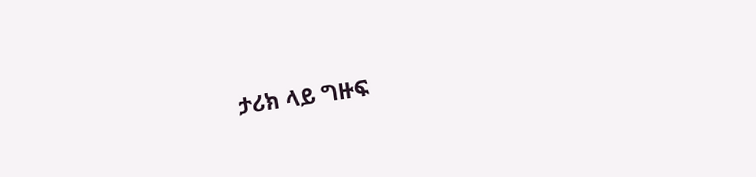ታሪክ ላይ ግዙፍ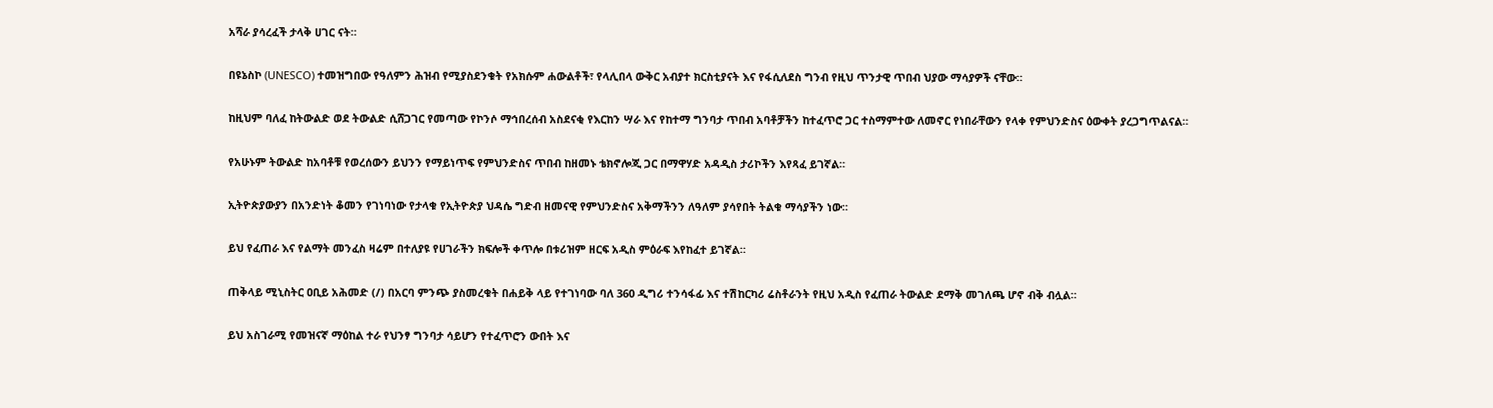አሻራ ያሳረፈች ታላቅ ሀገር ናት።

በዩኔስኮ (UNESCO) ተመዝግበው የዓለምን ሕዝብ የሚያስደንቁት የአክሱም ሐውልቶች፣ የላሊበላ ውቅር አብያተ ክርስቲያናት እና የፋሲለደስ ግንብ የዚህ ጥንታዊ ጥበብ ህያው ማሳያዎች ናቸው።

ከዚህም ባለፈ ከትውልድ ወደ ትውልድ ሲሸጋገር የመጣው የኮንሶ ማኅበረሰብ አስደናቂ የእርከን ሣራ እና የከተማ ግንባታ ጥበብ አባቶቻችን ከተፈጥሮ ጋር ተስማምተው ለመኖር የነበራቸውን የላቀ የምህንድስና ዕውቀት ያረጋግጥልናል።

የአሁኑም ትውልድ ከአባቶቹ የወረሰውን ይህንን የማይነጥፍ የምህንድስና ጥበብ ከዘመኑ ቴክኖሎጂ ጋር በማዋሃድ አዳዲስ ታሪኮችን እየጻፈ ይገኛል።

ኢትዮጵያውያን በአንድነት ቆመን የገነባነው የታላቁ የኢትዮጵያ ህዳሴ ግድብ ዘመናዊ የምህንድስና አቅማችንን ለዓለም ያሳየበት ትልቁ ማሳያችን ነው።

ይህ የፈጠራ እና የልማት መንፈስ ዛሬም በተለያዩ የሀገራችን ክፍሎች ቀጥሎ በቱሪዝም ዘርፍ አዲስ ምዕራፍ እየከፈተ ይገኛል።

ጠቅላይ ሚኒስትር ዐቢይ አሕመድ (/) በአርባ ምንጭ ያስመረቁት በሐይቅ ላይ የተገነባው ባለ 360 ዲግሪ ተንሳፋፊ እና ተሽከርካሪ ሬስቶራንት የዚህ አዲስ የፈጠራ ትውልድ ደማቅ መገለጫ ሆኖ ብቅ ብሏል።

ይህ አስገራሚ የመዝናኛ ማዕከል ተራ የህንፃ ግንባታ ሳይሆን የተፈጥሮን ውበት እና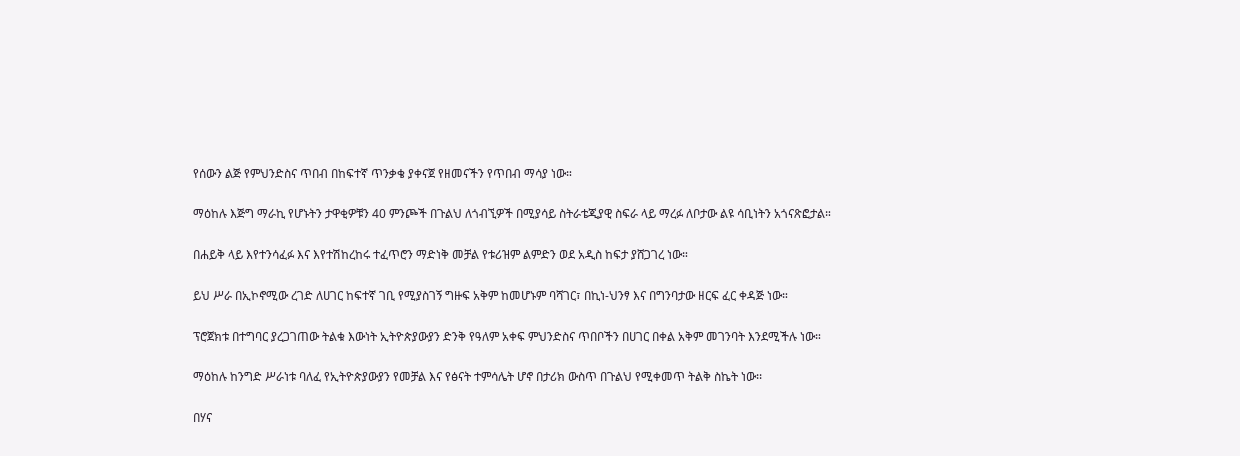የሰውን ልጅ የምህንድስና ጥበብ በከፍተኛ ጥንቃቄ ያቀናጀ የዘመናችን የጥበብ ማሳያ ነው።

ማዕከሉ እጅግ ማራኪ የሆኑትን ታዋቂዎቹን 40 ምንጮች በጉልህ ለጎብኚዎች በሚያሳይ ስትራቴጂያዊ ስፍራ ላይ ማረፉ ለቦታው ልዩ ሳቢነትን አጎናጽፎታል።

በሐይቅ ላይ እየተንሳፈፉ እና እየተሽከረከሩ ተፈጥሮን ማድነቅ መቻል የቱሪዝም ልምድን ወደ አዲስ ከፍታ ያሸጋገረ ነው።

ይህ ሥራ በኢኮኖሚው ረገድ ለሀገር ከፍተኛ ገቢ የሚያስገኝ ግዙፍ አቅም ከመሆኑም ባሻገር፣ በኪነ-ህንፃ እና በግንባታው ዘርፍ ፈር ቀዳጅ ነው።

ፕሮጀክቱ በተግባር ያረጋገጠው ትልቁ እውነት ኢትዮጵያውያን ድንቅ የዓለም አቀፍ ምህንድስና ጥበቦችን በሀገር በቀል አቅም መገንባት እንደሚችሉ ነው።

ማዕከሉ ከንግድ ሥራነቱ ባለፈ የኢትዮጵያውያን የመቻል እና የፅናት ተምሳሌት ሆኖ በታሪክ ውስጥ በጉልህ የሚቀመጥ ትልቅ ስኬት ነው፡፡

በሃና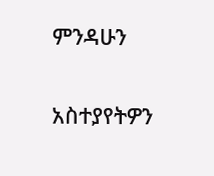ምንዳሁን

አስተያየትዎን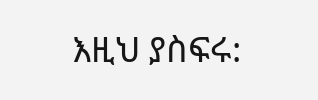እዚህ ያስፍሩ: